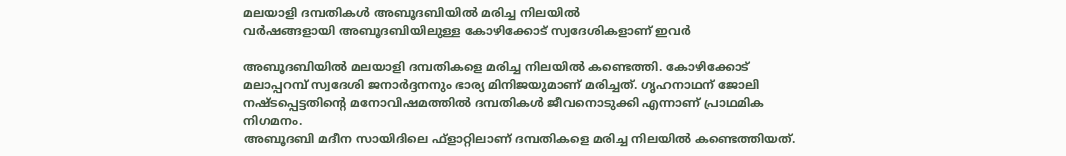മലയാളി ദമ്പതികൾ അബൂദബിയിൽ മരിച്ച നിലയിൽ
വർഷങ്ങളായി അബൂദബിയിലുള്ള കോഴിക്കോട് സ്വദേശികളാണ് ഇവർ

അബൂദബിയിൽ മലയാളി ദമ്പതികളെ മരിച്ച നിലയിൽ കണ്ടെത്തി. കോഴിക്കോട് മലാപ്പറമ്പ് സ്വദേശി ജനാർദ്ദനനും ഭാര്യ മിനിജയുമാണ് മരിച്ചത്. ഗൃഹനാഥന് ജോലി നഷ്ടപ്പെട്ടതിന്റെ മനോവിഷമത്തിൽ ദമ്പതികൾ ജീവനൊടുക്കി എന്നാണ് പ്രാഥമിക നിഗമനം.
അബൂദബി മദീന സായിദിലെ ഫ്ളാറ്റിലാണ് ദമ്പതികളെ മരിച്ച നിലയിൽ കണ്ടെത്തിയത്.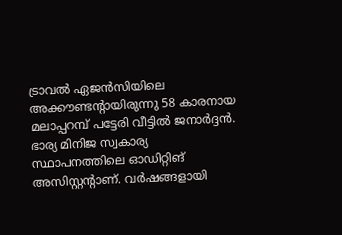ട്രാവൽ ഏജൻസിയിലെ അക്കൗണ്ടന്റായിരുന്നു 58 കാരനായ മലാപ്പറമ്പ് പട്ടേരി വീട്ടിൽ ജനാർദ്ദൻ. ഭാര്യ മിനിജ സ്വകാര്യ സ്ഥാപനത്തിലെ ഓഡിറ്റിങ് അസിസ്റ്റന്റാണ്. വർഷങ്ങളായി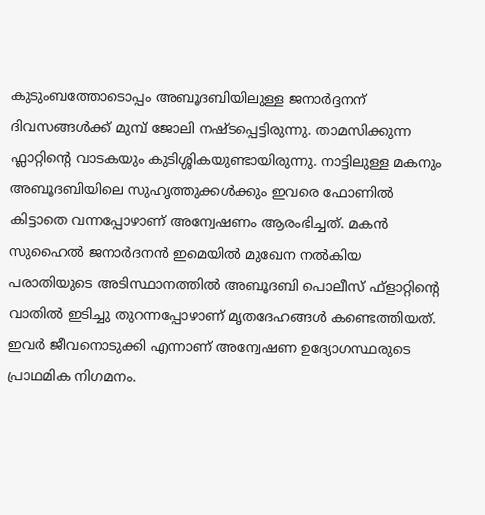കുടുംബത്തോടൊപ്പം അബൂദബിയിലുള്ള ജനാർദ്ദനന് ദിവസങ്ങൾക്ക് മുമ്പ് ജോലി നഷ്ടപ്പെട്ടിരുന്നു. താമസിക്കുന്ന ഫ്ലാറ്റിന്റെ വാടകയും കുടിശ്ശികയുണ്ടായിരുന്നു. നാട്ടിലുള്ള മകനും അബൂദബിയിലെ സുഹൃത്തുക്കൾക്കും ഇവരെ ഫോണിൽ കിട്ടാതെ വന്നപ്പോഴാണ് അന്വേഷണം ആരംഭിച്ചത്. മകൻ സുഹൈൽ ജനാർദനൻ ഇമെയിൽ മുഖേന നൽകിയ പരാതിയുടെ അടിസ്ഥാനത്തിൽ അബൂദബി പൊലീസ് ഫ്ളാറ്റിന്റെ വാതിൽ ഇടിച്ചു തുറന്നപ്പോഴാണ് മൃതദേഹങ്ങൾ കണ്ടെത്തിയത്. ഇവർ ജീവനൊടുക്കി എന്നാണ് അന്വേഷണ ഉദ്യോഗസ്ഥരുടെ പ്രാഥമിക നിഗമനം.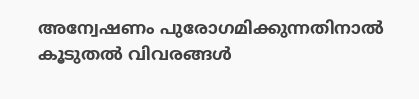അന്വേഷണം പുരോഗമിക്കുന്നതിനാൽ കൂടുതൽ വിവരങ്ങൾ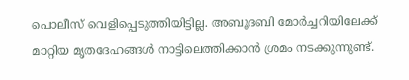പൊലീസ് വെളിപ്പെടുത്തിയിട്ടില്ല. അബൂദബി മോർച്ചറിയിലേക്ക് മാറ്റിയ മൃതദേഹങ്ങൾ നാട്ടിലെത്തിക്കാൻ ശ്രമം നടക്കുന്നുണ്ട്.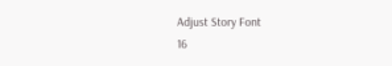Adjust Story Font
16